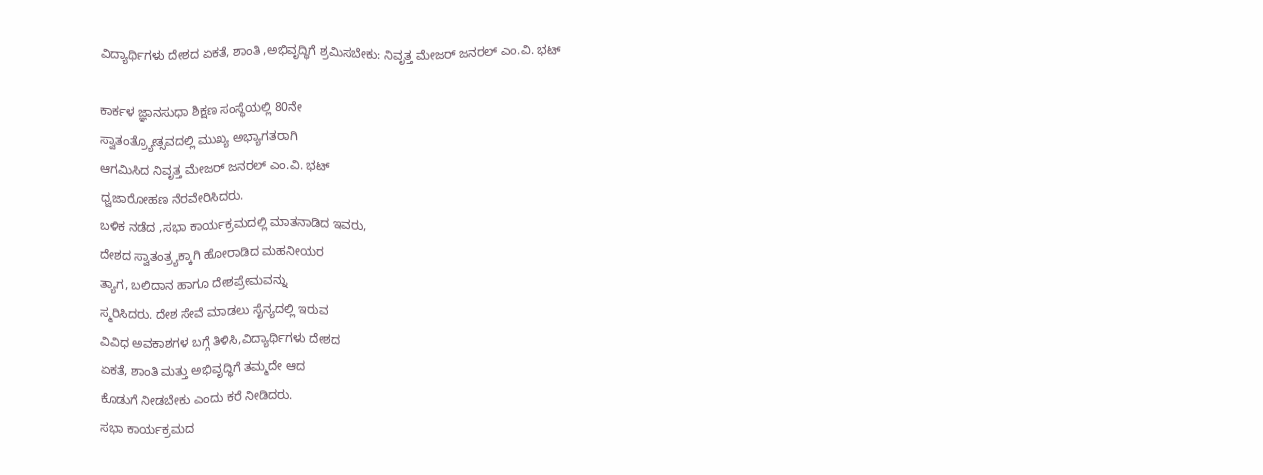ವಿದ್ಯಾರ್ಥಿಗಳು ದೇಶದ ಏಕತೆ, ಶಾಂತಿ ,ಅಭಿವೃದ್ಧಿಗೆ ಶ್ರಮಿಸಬೇಕು: ನಿವೃತ್ತ ಮೇಜರ್ ಜನರಲ್ ಎಂ.ವಿ. ಭಟ್

ಕಾರ್ಕಳ ಜ್ಞಾನಸುಧಾ ಶಿಕ್ಷಣ ಸಂಸ್ಥೆಯಲ್ಲಿ 80ನೇ
ಸ್ವಾತಂತ್ರ್ಯೋತ್ಸವದಲ್ಲಿ ಮುಖ್ಯ ಅಭ್ಯಾಗತರಾಗಿ
ಆಗಮಿಸಿದ ನಿವೃತ್ತ ಮೇಜರ್ ಜನರಲ್ ಎಂ.ವಿ. ಭಟ್
ಧ್ವಜಾರೋಹಣ ನೆರವೇರಿಸಿದರು.
ಬಳಿಕ ನಡೆದ ,ಸಭಾ ಕಾರ್ಯಕ್ರಮದಲ್ಲಿ ಮಾತನಾಡಿದ ಇವರು,
ದೇಶದ ಸ್ವಾತಂತ್ರ್ಯಕ್ಕಾಗಿ ಹೋರಾಡಿದ ಮಹನೀಯರ
ತ್ಯಾಗ, ಬಲಿದಾನ ಹಾಗೂ ದೇಶಪ್ರೇಮವನ್ನು
ಸ್ಮರಿಸಿದರು. ದೇಶ ಸೇವೆ ಮಾಡಲು ಸೈನ್ಯದಲ್ಲಿ ಇರುವ
ವಿವಿಧ ಅವಕಾಶಗಳ ಬಗ್ಗೆ ತಿಳಿಸಿ,ವಿದ್ಯಾರ್ಥಿಗಳು ದೇಶದ
ಏಕತೆ, ಶಾಂತಿ ಮತ್ತು ಅಭಿವೃದ್ಧಿಗೆ ತಮ್ಮದೇ ಆದ
ಕೊಡುಗೆ ನೀಡಬೇಕು ಎಂದು ಕರೆ ನೀಡಿದರು.
ಸಭಾ ಕಾರ್ಯಕ್ರಮದ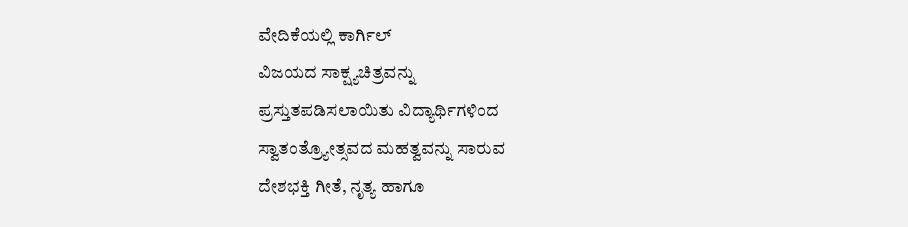ವೇದಿಕೆಯಲ್ಲಿ ಕಾರ್ಗಿಲ್
ವಿಜಯದ ಸಾಕ್ಷ್ಯಚಿತ್ರವನ್ನು
ಪ್ರಸ್ತುತಪಡಿಸಲಾಯಿತು ವಿದ್ಯಾರ್ಥಿಗಳಿಂದ
ಸ್ವಾತಂತ್ರ್ಯೋತ್ಸವದ ಮಹತ್ವವನ್ನು ಸಾರುವ
ದೇಶಭಕ್ತಿ ಗೀತೆ, ನೃತ್ಯ ಹಾಗೂ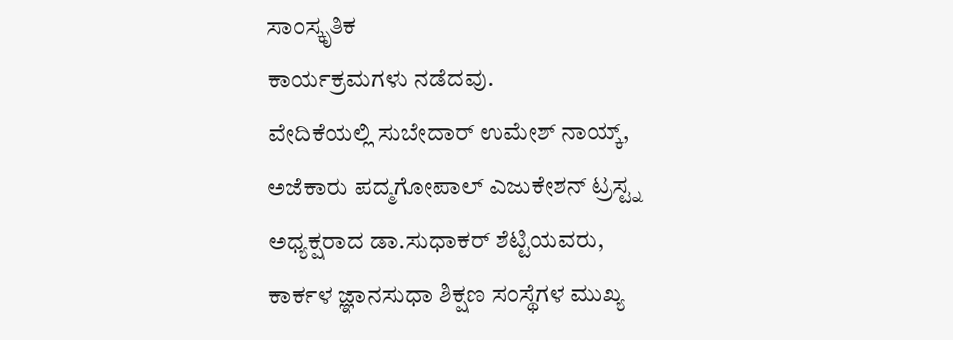ಸಾಂಸ್ಕೃತಿಕ
ಕಾರ್ಯಕ್ರಮಗಳು ನಡೆದವು.
ವೇದಿಕೆಯಲ್ಲಿ ಸುಬೇದಾರ್ ಉಮೇಶ್ ನಾಯ್ಕ್,
ಅಜೆಕಾರು ಪದ್ಮಗೋಪಾಲ್ ಎಜುಕೇಶನ್ ಟ್ರಸ್ಟ್ನ
ಅಧ್ಯಕ್ಷರಾದ ಡಾ.ಸುಧಾಕರ್ ಶೆಟ್ಟಿಯವರು,
ಕಾರ್ಕಳ ಜ್ಞಾನಸುಧಾ ಶಿಕ್ಷಣ ಸಂಸ್ಥೆಗಳ ಮುಖ್ಯ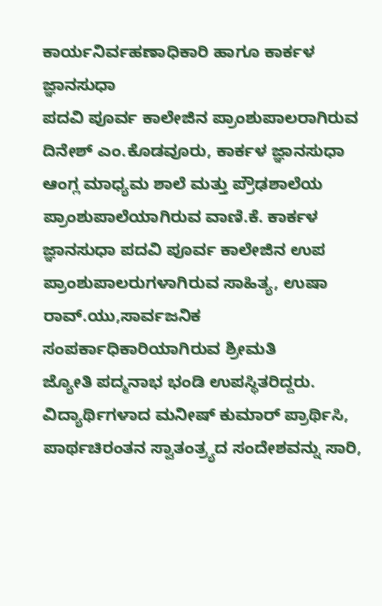ಕಾರ್ಯನಿರ್ವಹಣಾಧಿಕಾರಿ ಹಾಗೂ ಕಾರ್ಕಳ ಜ್ಞಾನಸುಧಾ
ಪದವಿ ಪೂರ್ವ ಕಾಲೇಜಿನ ಪ್ರಾಂಶುಪಾಲರಾಗಿರುವ
ದಿನೇಶ್ ಎಂ.ಕೊಡವೂರು, ಕಾರ್ಕಳ ಜ್ಞಾನಸುಧಾ
ಆಂಗ್ಲ ಮಾಧ್ಯಮ ಶಾಲೆ ಮತ್ತು ಪ್ರೌಢಶಾಲೆಯ
ಪ್ರಾಂಶುಪಾಲೆಯಾಗಿರುವ ವಾಣಿ.ಕೆ. ಕಾರ್ಕಳ
ಜ್ಞಾನಸುಧಾ ಪದವಿ ಪೂರ್ವ ಕಾಲೇಜಿನ ಉಪ
ಪ್ರಾಂಶುಪಾಲರುಗಳಾಗಿರುವ ಸಾಹಿತ್ಯ, ಉಷಾ ರಾವ್.ಯು,ಸಾರ್ವಜನಿಕ ಸಂಪರ್ಕಾಧಿಕಾರಿಯಾಗಿರುವ ಶ್ರೀಮತಿ
ಜ್ಯೋತಿ ಪದ್ಮನಾಭ ಭಂಡಿ ಉಪಸ್ಥಿತರಿದ್ದರು.
ವಿದ್ಯಾರ್ಥಿಗಳಾದ ಮನೀಷ್ ಕುಮಾರ್ ಪ್ರಾರ್ಥಿಸಿ,
ಪಾರ್ಥಚಿರಂತನ ಸ್ವಾತಂತ್ರ್ಯದ ಸಂದೇಶವನ್ನು ಸಾರಿ,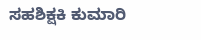ಸಹಶಿಕ್ಷಕಿ ಕುಮಾರಿ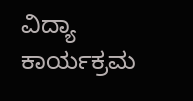ವಿದ್ಯಾ ಕಾರ್ಯಕ್ರಮ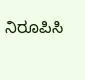ನಿರೂಪಿಸಿ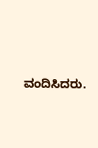ವಂದಿಸಿದರು.